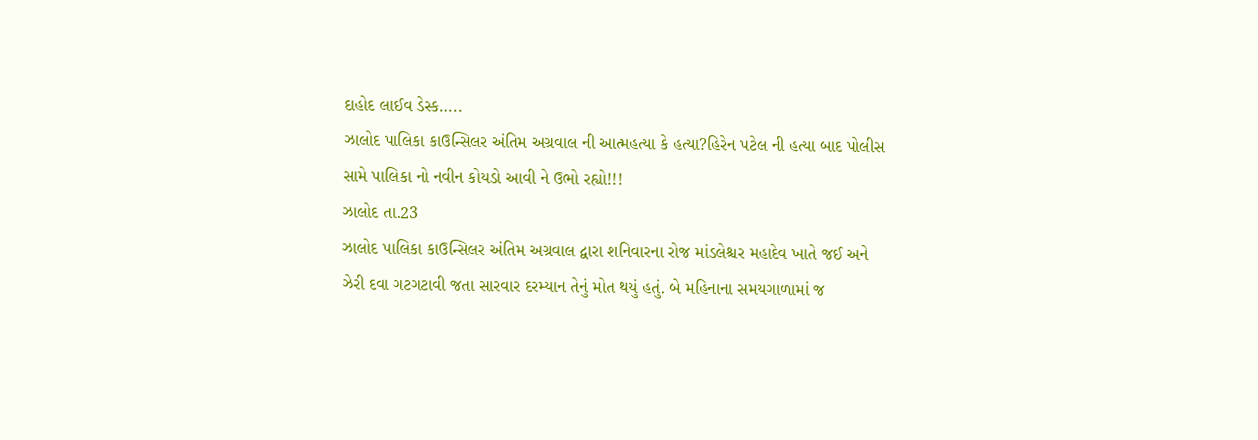દાહોદ લાઈવ ડેસ્ક…..
ઝાલોદ પાલિકા કાઉન્સિલર અંતિમ અગ્રવાલ ની આત્મહત્યા કે હત્યા?હિરેન પટેલ ની હત્યા બાદ પોલીસ સામે પાલિકા નો નવીન કોયડો આવી ને ઉભો રહ્યો!!!
ઝાલોદ તા.23
ઝાલોદ પાલિકા કાઉન્સિલર અંતિમ અગ્રવાલ દ્વારા શનિવારના રોજ માંડલેશ્ચર મહાદેવ ખાતે જઈ અને ઝેરી દવા ગટગટાવી જતા સારવાર દરમ્યાન તેનું મોત થયું હતું. બે મહિનાના સમયગાળામાં જ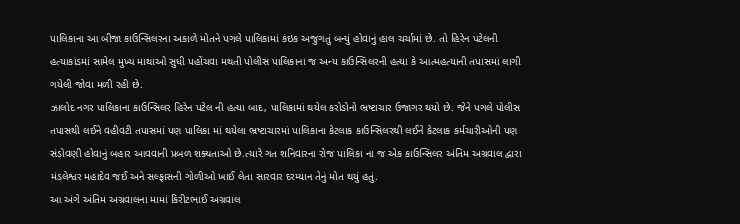પાલિકાના આ બીજા કાઉન્સિલરના અકાળે મોતને પગલે પાલિકામાં કંઇક અજુગતું બન્યું હોવાનું હાલ ચર્ચામાં છે. તો હિરેન પટેલની હત્યાકાંડમાં સામેલ મુખ્ય માથાઓ સુધી પહોંચવા મથતી પોલીસ પાલિકાના જ અન્ય કાઉન્સિલરની હત્યા કે આત્મહત્યાની તપાસમાં લાગી ગયેલી જોવા મળી રહી છે.
ઝાલોદ નગર પાલિકાના કાઉન્સિલર હિરેન પટેલ ની હત્યા બાદ, પાલિકામાં થયેલ કરોડોનો ભ્રષ્ટાચાર ઉજાગર થયો છે. જેને પગલે પોલીસ તપાસથી લઈને વહીવટી તપાસમાં પણ પાલિકા માં થયેલા ભ્રષ્ટાચારમાં પાલિકાના કેટલાક કાઉન્સિલરથી લઈને કેટલાક કર્મચારીઓની પણ સંડોવણી હોવાનું બહાર આવવાની પ્રબળ શક્યતાઓ છે.ત્યારે ગત શનિવારના રોજ પાલિકા ના જ એક કાઉન્સિલર અંતિમ અગ્રવાલ દ્વારા મંડલેશ્વર મહાદેવ જઈ અને સલ્ફાસની ગોળીઓ ખાઈ લેતા સારવાર દરમ્યાન તેનું મોત થયું હતું.
આ અંગે અંતિમ અગ્રવાલના મામાં કિરીટભાઈ અગ્રવાલ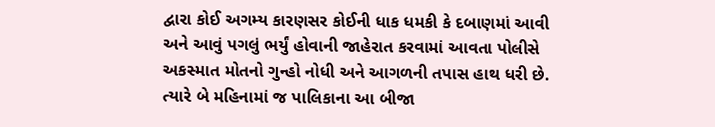દ્વારા કોઈ અગમ્ય કારણસર કોઈની ધાક ધમકી કે દબાણમાં આવી અને આવું પગલું ભર્યું હોવાની જાહેરાત કરવામાં આવતા પોલીસે અકસ્માત મોતનો ગુન્હો નોધી અને આગળની તપાસ હાથ ધરી છે. ત્યારે બે મહિનામાં જ પાલિકાના આ બીજા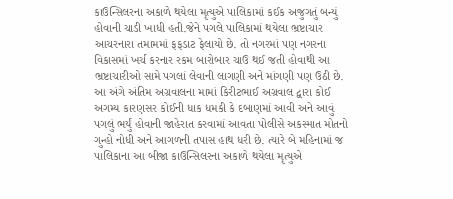કાઉન્સિલરના અકાળે થયેલા મૃત્યુએ પાલિકામાં કઈક અજુગતું બન્યું હોવાની ચાડી ખાધી હતી.જેને પગલે પાલિકામાં થયેલા ભ્રષ્ટાચાર આચરનારા તમામમાં ફફડાટ ફેલાયો છે. તો નગરમાં પણ નગરના વિકાસમાં ખર્ચ કરનાર રકમ બારોબાર ચાઉ થઈ જતી હોવાથી આ ભ્રષ્ટાચારીઓ સામે પગલાં લેવાની લાગણી અને માંગણી પણ ઉઠી છે.
આ અંગે અંતિમ અગ્રવાલના મામાં કિરીટભાઈ અગ્રવાલ દ્વારા કોઈ અગમ્ય કારણસર કોઈની ધાક ધમકી કે દબાણમાં આવી અને આવું પગલું ભર્યું હોવાની જાહેરાત કરવામાં આવતા પોલીસે અકસ્માત મોતનો ગુન્હો નોધી અને આગળની તપાસ હાથ ધરી છે. ત્યારે બે મહિનામાં જ પાલિકાના આ બીજા કાઉન્સિલરના અકાળે થયેલા મૃત્યુએ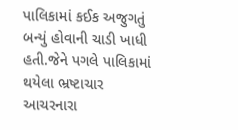પાલિકામાં કઈક અજુગતું બન્યું હોવાની ચાડી ખાધી હતી.જેને પગલે પાલિકામાં થયેલા ભ્રષ્ટાચાર આચરનારા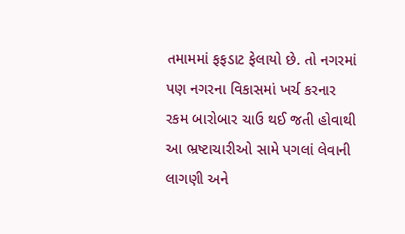તમામમાં ફફડાટ ફેલાયો છે. તો નગરમાં પણ નગરના વિકાસમાં ખર્ચ કરનાર રકમ બારોબાર ચાઉ થઈ જતી હોવાથી આ ભ્રષ્ટાચારીઓ સામે પગલાં લેવાની લાગણી અને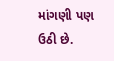માંગણી પણ ઉઠી છે.